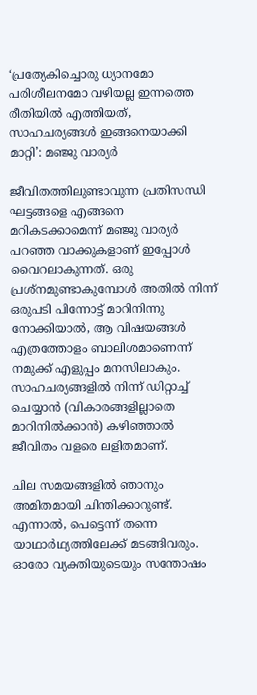‘പ്രത്യേകിച്ചൊരു ധ്യാനമോ പരിശീലനമോ വഴിയല്ല ഇന്നത്തെ രീതിയിൽ എത്തിയത്, സാഹചര്യങ്ങൾ ഇങ്ങനെയാക്കി മാറ്റി’: മഞ്ജു വാര്യര്‍

ജീവിതത്തിലുണ്ടാവുന്ന പ്രതിസന്ധി ഘട്ടങ്ങളെ എങ്ങനെ മറികടക്കാമെന്ന് മഞ്ജു വാര്യർ പറഞ്ഞ വാക്കുകളാണ് ഇപ്പോൾ വൈറലാകുന്നത്. ഒരു പ്രശ്നമുണ്ടാകുമ്പോൾ അതിൽ നിന്ന് ഒരുപടി പിന്നോട്ട് മാറിനിന്നു നോക്കിയാൽ, ആ വിഷയങ്ങൾ എത്രത്തോളം ബാലിശമാണെന്ന് നമുക്ക് എളുപ്പം മനസിലാകും. സാഹചര്യങ്ങളിൽ നിന്ന് ഡിറ്റാച്ച് ചെയ്യാൻ (വികാരങ്ങളില്ലാതെ മാറിനിൽക്കാൻ) കഴിഞ്ഞാൽ ജീവിതം വളരെ ലളിതമാണ്.

ചില സമയങ്ങളിൽ ഞാനും അമിതമായി ചിന്തിക്കാറുണ്ട്. എന്നാൽ, പെട്ടെന്ന് തന്നെ യാഥാർഥ്യത്തിലേക്ക് മടങ്ങിവരും. ഓരോ വ്യക്തിയുടെയും സന്തോഷം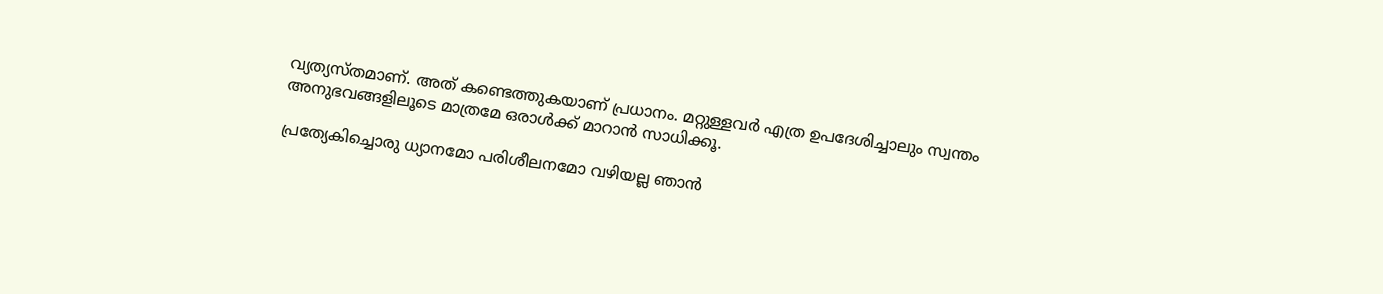വ്യത്യസ്തമാണ്. അത് കണ്ടെത്തുകയാണ് പ്രധാനം. മറ്റുള്ളവർ എത്ര ഉപദേശിച്ചാലും സ്വന്തം അനുഭവങ്ങളിലൂടെ മാത്രമേ ഒരാൾക്ക് മാറാൻ സാധിക്കൂ.

പ്രത്യേകിച്ചൊരു ധ്യാനമോ പരിശീലനമോ വഴിയല്ല ഞാന്‍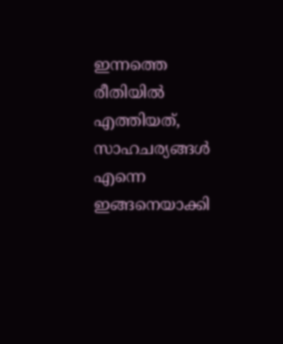ഇന്നത്തെ രീതിയിൽ എത്തിയത്, സാഹചര്യങ്ങൾ എന്നെ ഇങ്ങനെയാക്കി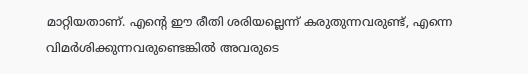മാറ്റിയതാണ്. എന്‍റെ ഈ രീതി ശരിയല്ലെന്ന് കരുതുന്നവരുണ്ട്, എന്നെ വിമർശിക്കുന്നവരുണ്ടെങ്കിൽ അവരുടെ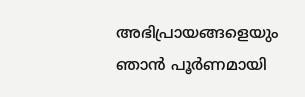അഭിപ്രായങ്ങളെയും ഞാന്‍ പൂർണമായി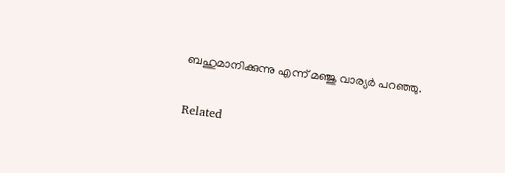ബഹുമാനിക്കുന്നു എന്ന് മഞ്ജു വാര്യര്‍ പറഞ്ഞു.

Related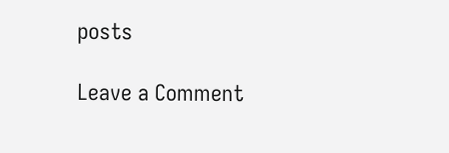posts

Leave a Comment